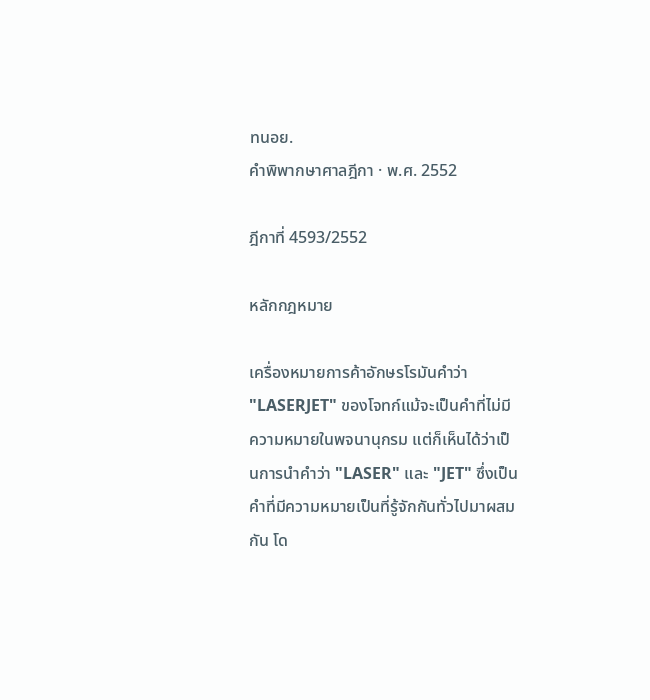ทนอย.
คำพิพากษาศาลฎีกา · พ.ศ. 2552

ฎีกาที่ 4593/2552

หลักกฎหมาย

เครื่องหมายการค้าอักษรโรมันคำว่า "LASERJET" ของโจทก์แม้จะเป็นคำที่ไม่มีความหมายในพจนานุกรม แต่ก็เห็นได้ว่าเป็นการนำคำว่า "LASER" และ "JET" ซึ่งเป็นคำที่มีความหมายเป็นที่รู้จักกันทั่วไปมาผสมกัน โด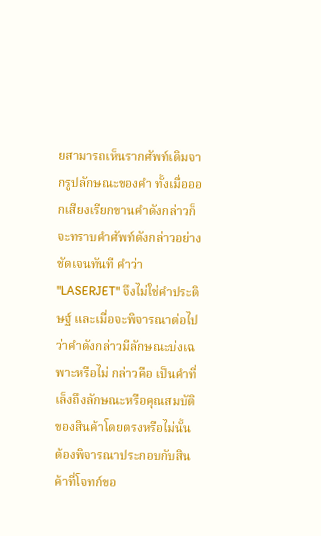ยสามารถเห็นรากศัพท์เดิมจากรูปลักษณะของคำ ทั้งเมื่อออกเสียงเรียกขานคำดังกล่าวก็จะทราบคำศัพท์ดังกล่าวอย่างชัดเจนทันที คำว่า "LASERJET" จึงไม่ใช่คำประดิษฐ์ และเมื่อจะพิจารณาต่อไปว่าคำดังกล่าวมีลักษณะบ่งเฉพาะหรือไม่ กล่าวคือ เป็นคำที่เล็งถึงลักษณะหรือคุณสมบัติของสินค้าโดยตรงหรือไม่นั้น ต้องพิจารณาประกอบกับสินค้าที่โจทก์ขอ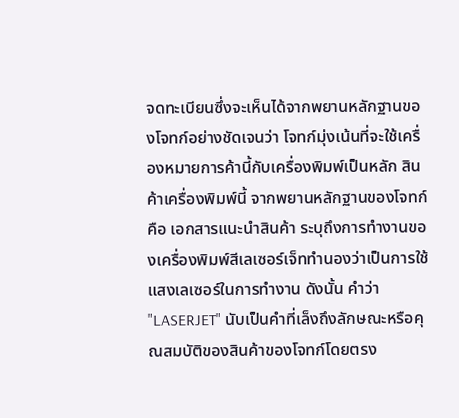จดทะเบียนซึ่งจะเห็นได้จากพยานหลักฐานของโจทก์อย่างชัดเจนว่า โจทก์มุ่งเน้นที่จะใช้เครื่องหมายการค้านี้กับเครื่องพิมพ์เป็นหลัก สินค้าเครื่องพิมพ์นี้ จากพยานหลักฐานของโจทก์ คือ เอกสารแนะนำสินค้า ระบุถึงการทำงานของเครื่องพิมพ์สีเลเซอร์เจ็ททำนองว่าเป็นการใช้แสงเลเซอร์ในการทำงาน ดังนั้น คำว่า "LASERJET" นับเป็นคำที่เล็งถึงลักษณะหรือคุณสมบัติของสินค้าของโจทก์โดยตรง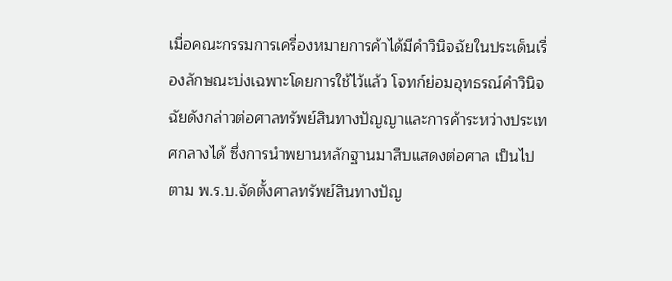เมื่อคณะกรรมการเครื่องหมายการค้าได้มีคำวินิจฉัยในประเด็นเรื่องลักษณะบ่งเฉพาะโดยการใช้ไว้แล้ว โจทก์ย่อมอุทธรณ์คำวินิจฉัยดังกล่าวต่อศาลทรัพย์สินทางปัญญาและการค้าระหว่างประเทศกลางได้ ซึ่งการนำพยานหลักฐานมาสืบแสดงต่อศาล เป็นไปตาม พ.ร.บ.จัดตั้งศาลทรัพย์สินทางปัญ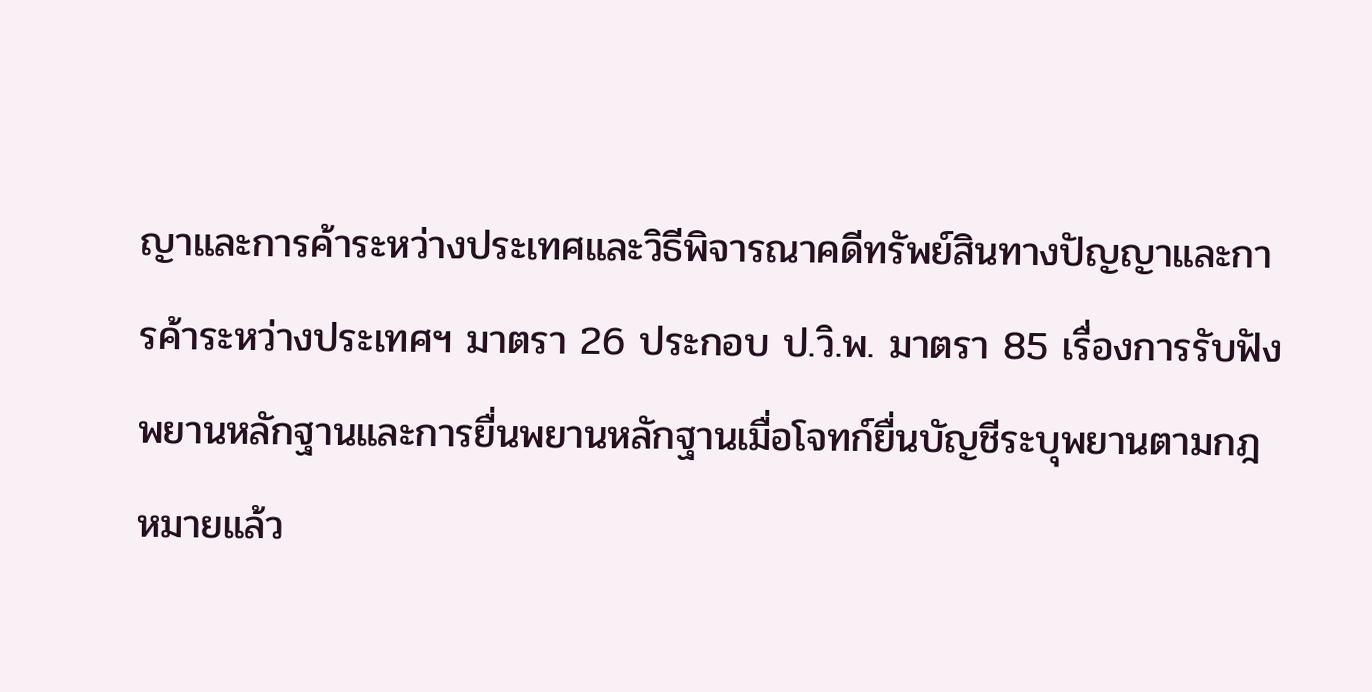ญาและการค้าระหว่างประเทศและวิธีพิจารณาคดีทรัพย์สินทางปัญญาและการค้าระหว่างประเทศฯ มาตรา 26 ประกอบ ป.วิ.พ. มาตรา 85 เรื่องการรับฟังพยานหลักฐานและการยื่นพยานหลักฐานเมื่อโจทก์ยื่นบัญชีระบุพยานตามกฎหมายแล้ว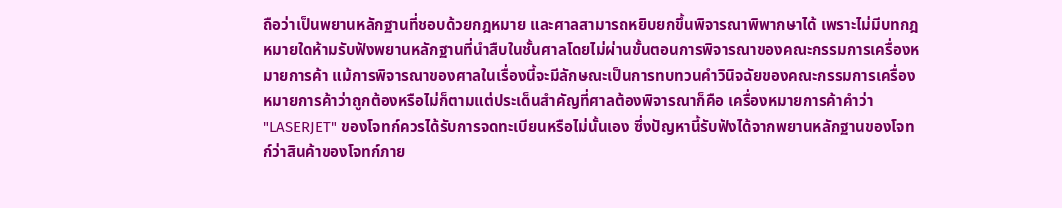ถือว่าเป็นพยานหลักฐานที่ชอบด้วยกฎหมาย และศาลสามารถหยิบยกขึ้นพิจารณาพิพากษาได้ เพราะไม่มีบทกฎหมายใดห้ามรับฟังพยานหลักฐานที่นำสืบในชั้นศาลโดยไม่ผ่านขั้นตอนการพิจารณาของคณะกรรมการเครื่องหมายการค้า แม้การพิจารณาของศาลในเรื่องนี้จะมีลักษณะเป็นการทบทวนคำวินิจฉัยของคณะกรรมการเครื่องหมายการค้าว่าถูกต้องหรือไม่ก็ตามแต่ประเด็นสำคัญที่ศาลต้องพิจารณาก็คือ เครื่องหมายการค้าคำว่า "LASERJET" ของโจทก์ควรได้รับการจดทะเบียนหรือไม่นั้นเอง ซึ่งปัญหานี้รับฟังได้จากพยานหลักฐานของโจทก์ว่าสินค้าของโจทก์ภาย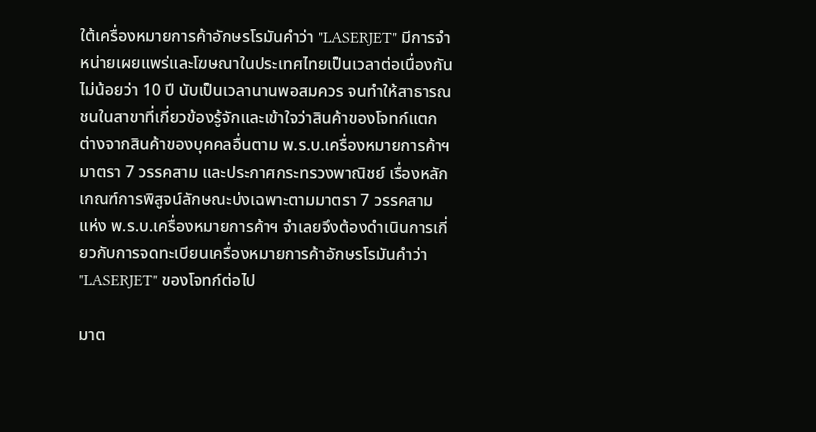ใต้เครื่องหมายการค้าอักษรโรมันคำว่า "LASERJET" มีการจำหน่ายเผยแพร่และโฆษณาในประเทศไทยเป็นเวลาต่อเนื่องกันไม่น้อยว่า 10 ปี นับเป็นเวลานานพอสมควร จนทำให้สาธารณชนในสาขาที่เกี่ยวข้องรู้จักและเข้าใจว่าสินค้าของโจทก์แตกต่างจากสินค้าของบุคคลอื่นตาม พ.ร.บ.เครื่องหมายการค้าฯ มาตรา 7 วรรคสาม และประกาศกระทรวงพาณิชย์ เรื่องหลักเกณฑ์การพิสูจน์ลักษณะบ่งเฉพาะตามมาตรา 7 วรรคสาม แห่ง พ.ร.บ.เครื่องหมายการค้าฯ จำเลยจึงต้องดำเนินการเกี่ยวกับการจดทะเบียนเครื่องหมายการค้าอักษรโรมันคำว่า "LASERJET" ของโจทก์ต่อไป

มาต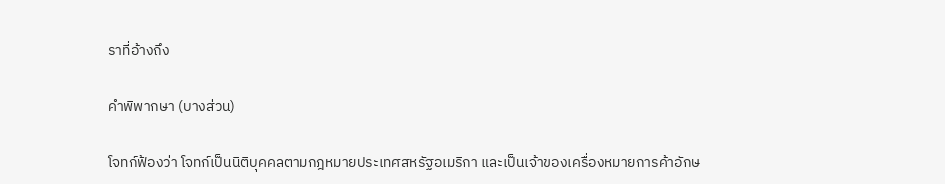ราที่อ้างถึง

คำพิพากษา (บางส่วน)

โจทก์ฟ้องว่า โจทก์เป็นนิติบุคคลตามกฎหมายประเทศสหรัฐอเมริกา และเป็นเจ้าของเครื่องหมายการค้าอักษ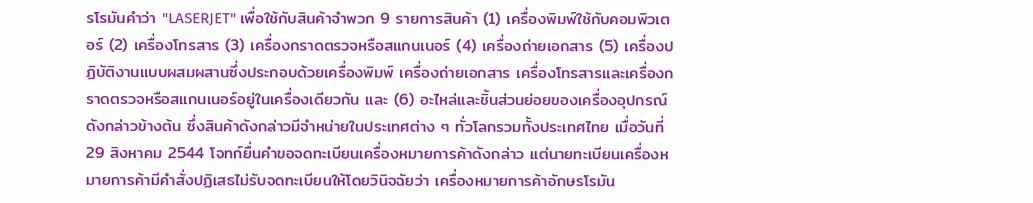รโรมันคำว่า "LASERJET" เพื่อใช้กับสินค้าจำพวก 9 รายการสินค้า (1) เครื่องพิมพ์ใช้กับคอมพิวเตอร์ (2) เครื่องโทรสาร (3) เครื่องกราดตรวจหรือสแกนเนอร์ (4) เครื่องถ่ายเอกสาร (5) เครื่องปฏิบัติงานแบบผสมผสานซึ่งประกอบด้วยเครื่องพิมพ์ เครื่องถ่ายเอกสาร เครื่องโทรสารและเครื่องกราดตรวจหรือสแกนเนอร์อยู่ในเครื่องเดียวกัน และ (6) อะไหล่และชิ้นส่วนย่อยของเครื่องอุปกรณ์ดังกล่าวข้างต้น ซึ่งสินค้าดังกล่าวมีจำหน่ายในประเทศต่าง ๆ ทั่วโลกรวมทั้งประเทศไทย เมื่อวันที่ 29 สิงหาคม 2544 โจทก์ยื่นคำขอจดทะเบียนเครื่องหมายการค้าดังกล่าว แต่นายทะเบียนเครื่องหมายการค้ามีคำสั่งปฏิเสธไม่รับจดทะเบียนให้โดยวินิจฉัยว่า เครื่องหมายการค้าอักษรโรมัน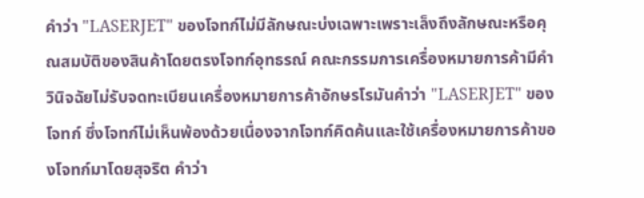คำว่า "LASERJET" ของโจทก์ไม่มีลักษณะบ่งเฉพาะเพราะเล็งถึงลักษณะหรือคุณสมบัติของสินค้าโดยตรงโจทก์อุทธรณ์ คณะกรรมการเครื่องหมายการค้ามีคำวินิจฉัยไม่รับจดทะเบียนเครื่องหมายการค้าอักษรโรมันคำว่า "LASERJET" ของโจทก์ ซึ่งโจทก์ไม่เห็นพ้องด้วยเนื่องจากโจทก์คิดค้นและใช้เครื่องหมายการค้าของโจทก์มาโดยสุจริต คำว่า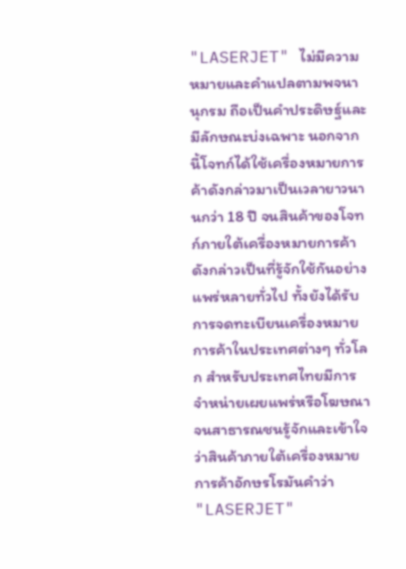"LASERJET" ไม่มีความหมายและคำแปลตามพจนานุกรม ถือเป็นคำประดิษฐ์และมีลักษณะบ่งเฉพาะ นอกจากนี้โจทก์ได้ใช้เครื่องหมายการค้าดังกล่าวมาเป็นเวลายาวนานกว่า 18 ปี จนสินค้าของโจทก์ภายใต้เครื่องหมายการค้าดังกล่าวเป็นที่รู้จักใช้กันอย่างแพร่หลายทั่วไป ทั้งยังได้รับการจดทะเบียนเครื่องหมายการค้าในประเทศต่างๆ ทั่วโลก สำหรับประเทศไทยมีการจำหน่ายเผยแพร่หรือโฆษณาจนสาธารณชนรู้จักและเข้าใจว่าสินค้าภายใต้เครื่องหมายการค้าอักษรโรมันคำว่า "LASERJET"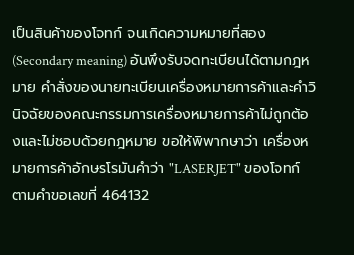เป็นสินค้าของโจทก์ จนเกิดความหมายที่สอง (Secondary meaning) อันพึงรับจดทะเบียนได้ตามกฎหมาย คำสั่งของนายทะเบียนเครื่องหมายการค้าและคำวินิจฉัยของคณะกรรมการเครื่องหมายการค้าไม่ถูกต้องและไม่ชอบด้วยกฎหมาย ขอให้พิพากษาว่า เครื่องหมายการค้าอักษรโรมันคำว่า "LASERJET" ของโจทก์ ตามคำขอเลขที่ 464132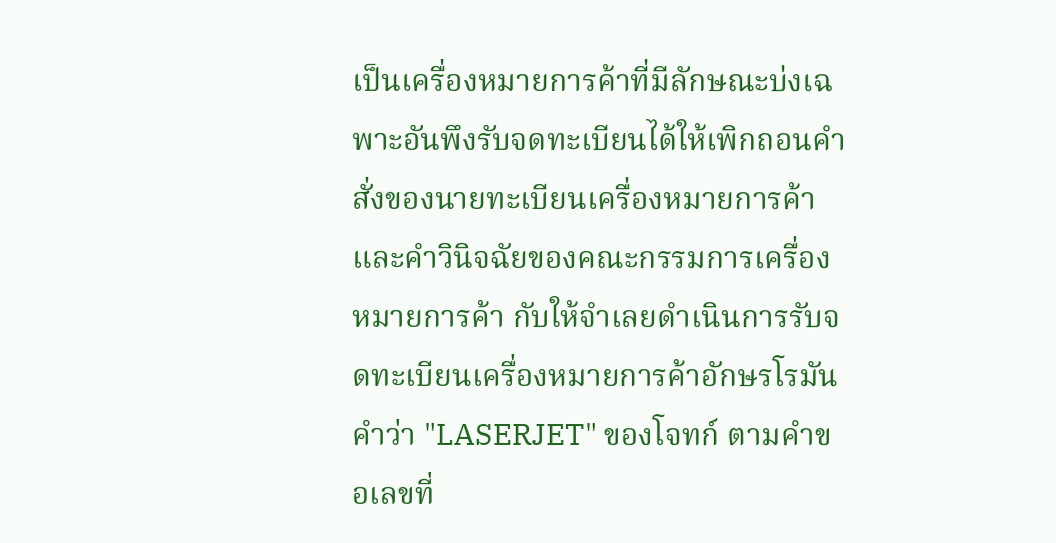เป็นเครื่องหมายการค้าที่มีลักษณะบ่งเฉพาะอันพึงรับจดทะเบียนได้ให้เพิกถอนคำสั่งของนายทะเบียนเครื่องหมายการค้าและคำวินิจฉัยของคณะกรรมการเครื่องหมายการค้า กับให้จำเลยดำเนินการรับจดทะเบียนเครื่องหมายการค้าอักษรโรมันคำว่า "LASERJET" ของโจทก์ ตามคำขอเลขที่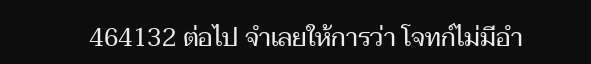464132 ต่อไป จำเลยให้การว่า โจทก์ไม่มีอำ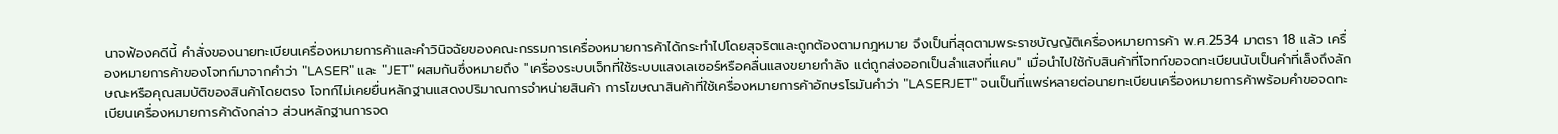นาจฟ้องคดีนี้ คำสั่งของนายทะเบียนเครื่องหมายการค้าและคำวินิจฉัยของคณะกรรมการเครื่องหมายการค้าได้กระทำไปโดยสุจริตและถูกต้องตามกฎหมาย จึงเป็นที่สุดตามพระราชบัญญัติเครื่องหมายการค้า พ.ศ.2534 มาตรา 18 แล้ว เครื่องหมายการค้าของโจทก์มาจากคำว่า "LASER" และ "JET" ผสมกันซึ่งหมายถึง "เครื่องระบบเจ็ทที่ใช้ระบบแสงเลเซอร์หรือคลื่นแสงขยายกำลัง แต่ถูกส่งออกเป็นลำแสงที่แคบ" เมื่อนำไปใช้กับสินค้าที่โจทก์ขอจดทะเบียนนับเป็นคำที่เล็งถึงลักษณะหรือคุณสมบัติของสินค้าโดยตรง โจทก์ไม่เคยยื่นหลักฐานแสดงปริมาณการจำหน่ายสินค้า การโฆษณาสินค้าที่ใช้เครื่องหมายการค้าอักษรโรมันคำว่า "LASERJET" จนเป็นที่แพร่หลายต่อนายทะเบียนเครื่องหมายการค้าพร้อมคำขอจดทะเบียนเครื่องหมายการค้าดังกล่าว ส่วนหลักฐานการจด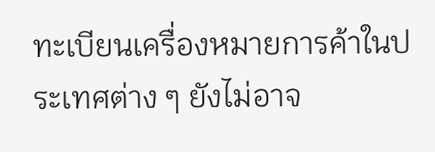ทะเบียนเครื่องหมายการค้าในประเทศต่าง ๆ ยังไม่อาจ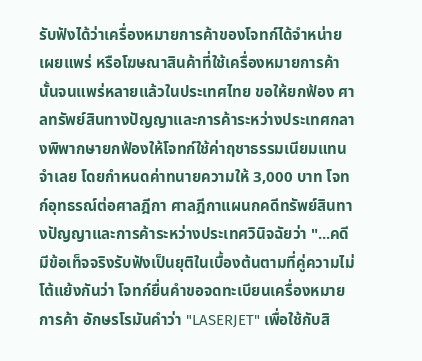รับฟังได้ว่าเครื่องหมายการค้าของโจทก์ได้จำหน่าย เผยแพร่ หรือโฆษณาสินค้าที่ใช้เครื่องหมายการค้านั้นจนแพร่หลายแล้วในประเทศไทย ขอให้ยกฟ้อง ศาลทรัพย์สินทางปัญญาและการค้าระหว่างประเทศกลางพิพากษายกฟ้องให้โจทก์ใช้ค่าฤชาธรรมเนียมแทนจำเลย โดยกำหนดค่าทนายความให้ 3,000 บาท โจทก์อุทธรณ์ต่อศาลฎีกา ศาลฎีกาแผนกคดีทรัพย์สินทางปัญญาและการค้าระหว่างประเทศวินิจฉัยว่า "...คดีมีข้อเท็จจริงรับฟังเป็นยุติในเบื้องต้นตามที่คู่ความไม่โต้แย้งกันว่า โจทก์ยื่นคำขอจดทะเบียนเครื่องหมายการค้า อักษรโรมันคำว่า "LASERJET" เพื่อใช้กับสิ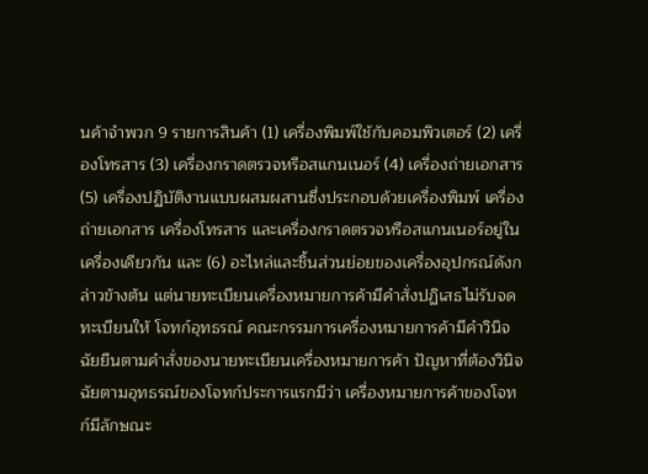นค้าจำพวก 9 รายการสินค้า (1) เครื่องพิมพ์ใช้กับคอมพิวเตอร์ (2) เครื่องโทรสาร (3) เครื่องกราดตรวจหรือสแกนเนอร์ (4) เครื่องถ่ายเอกสาร (5) เครื่องปฏิบัติงานแบบผสมผสานซึ่งประกอบด้วยเครื่องพิมพ์ เครื่องถ่ายเอกสาร เครื่องโทรสาร และเครื่องกราดตรวจหรือสแกนเนอร์อยู่ในเครื่องเดียวกัน และ (6) อะไหล่และชิ้นส่วนย่อยของเครื่องอุปกรณ์ดังกล่าวข้างต้น แต่นายทะเบียนเครื่องหมายการค้ามีคำสั่งปฏิเสธไม่รับจดทะเบียนให้ โจทก์อุทธรณ์ คณะกรรมการเครื่องหมายการค้ามีคำวินิจฉัยยืนตามคำสั่งของนายทะเบียนเครื่องหมายการค้า ปัญหาที่ต้องวินิจฉัยตามอุทธรณ์ของโจทก์ประการแรกมีว่า เครื่องหมายการค้าของโจทก์มีลักษณะ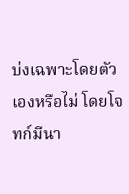บ่งเฉพาะโดยตัวเองหรือไม่ โดยโจทก์มีนา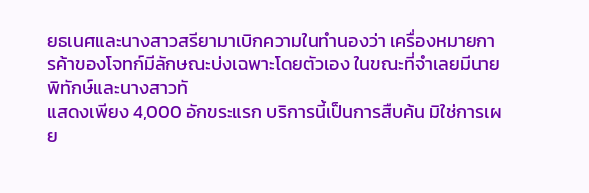ยธเนศและนางสาวสรียามาเบิกความในทำนองว่า เครื่องหมายการค้าของโจทก์มีลักษณะบ่งเฉพาะโดยตัวเอง ในขณะที่จำเลยมีนายพิทักษ์และนางสาวทั
แสดงเพียง 4,000 อักขระแรก บริการนี้เป็นการสืบค้น มิใช่การเผย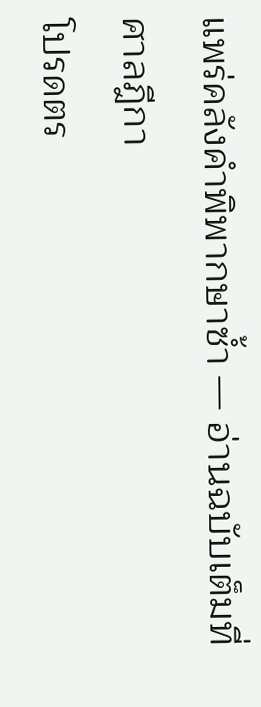แพร่คลังคำพิพากษาซ้ำ — อ่านฉบับเต็มที่ศาลฎีกา
โปรดตร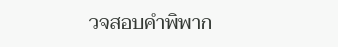วจสอบคำพิพาก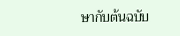ษากับต้นฉบับ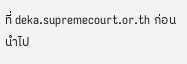ที่ deka.supremecourt.or.th ก่อนนำไป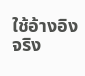ใช้อ้างอิงจริง